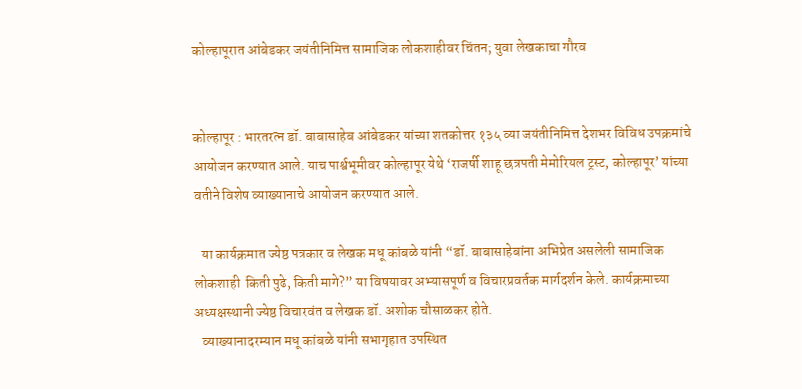कोल्हापूरात आंबेडकर जयंतीनिमित्त सामाजिक लोकशाहीवर चिंतन; युवा लेखकाचा गौरव


कोल्हापूर : भारतरत्न डॉ. बाबासाहेब आंबेडकर यांच्या शतकोत्तर १३५ व्या जयंतीनिमित्त देशभर विविध उपक्रमांचे आयोजन करण्यात आले. याच पार्श्वभूमीवर कोल्हापूर येथे ‘राजर्षी शाहू छत्रपती मेमोरियल ट्रस्ट, कोल्हापूर’ यांच्या वतीने विशेष व्याख्यानाचे आयोजन करण्यात आले.

   या कार्यक्रमात ज्येष्ठ पत्रकार व लेखक मधू कांबळे यांनी “डॉ. बाबासाहेबांना अभिप्रेत असलेली सामाजिक लोकशाही  किती पुढे, किती मागे?” या विषयावर अभ्यासपूर्ण व विचारप्रवर्तक मार्गदर्शन केले. कार्यक्रमाच्या अध्यक्षस्थानी ज्येष्ठ विचारवंत व लेखक डॉ. अशोक चौसाळकर होते.
   व्याख्यानादरम्यान मधू कांबळे यांनी सभागृहात उपस्थित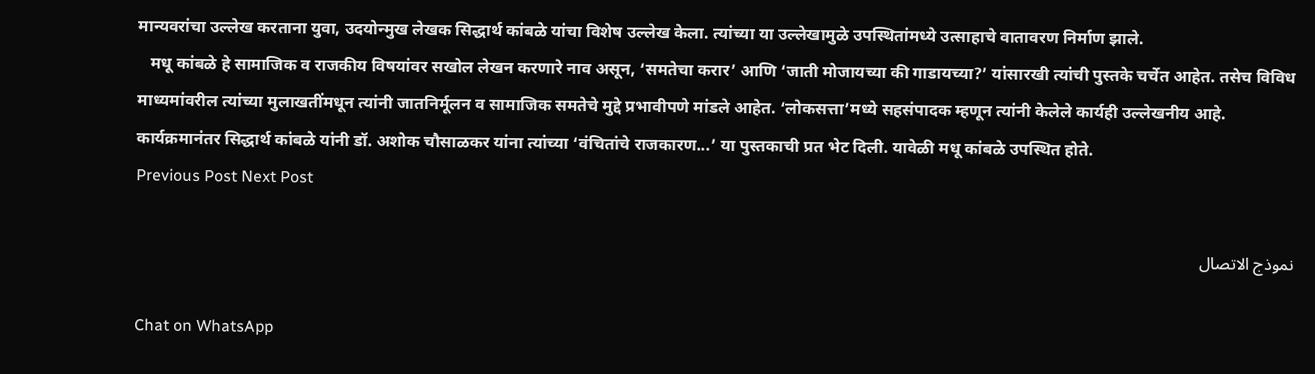मान्यवरांचा उल्लेख करताना युवा, उदयोन्मुख लेखक सिद्धार्थ कांबळे यांचा विशेष उल्लेख केला. त्यांच्या या उल्लेखामुळे उपस्थितांमध्ये उत्साहाचे वातावरण निर्माण झाले.
   मधू कांबळे हे सामाजिक व राजकीय विषयांवर सखोल लेखन करणारे नाव असून, ‘समतेचा करार’ आणि ‘जाती मोजायच्या की गाडायच्या?’ यांसारखी त्यांची पुस्तके चर्चेत आहेत. तसेच विविध माध्यमांवरील त्यांच्या मुलाखतींमधून त्यांनी जातनिर्मूलन व सामाजिक समतेचे मुद्दे प्रभावीपणे मांडले आहेत. ‘लोकसत्ता’मध्ये सहसंपादक म्हणून त्यांनी केलेले कार्यही उल्लेखनीय आहे.
कार्यक्रमानंतर सिद्धार्थ कांबळे यांनी डॉ. अशोक चौसाळकर यांना त्यांच्या ‘वंचितांचे राजकारण...’ या पुस्तकाची प्रत भेट दिली. यावेळी मधू कांबळे उपस्थित होते.
Previous Post Next Post

نموذج الاتصال

Chat on WhatsApp